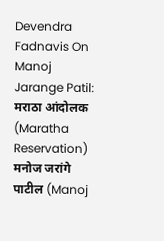Devendra Fadnavis On Manoj Jarange Patil: मराठा आंदोलक (Maratha Reservation) मनोज जरांगे पाटील (Manoj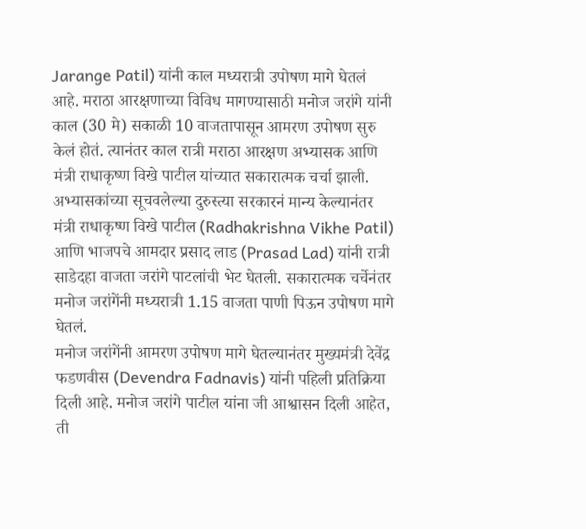Jarange Patil) यांनी काल मध्यरात्री उपोषण मागे घेतलं आहे. मराठा आरक्षणाच्या विविध मागण्यासाठी मनोज जरांगे यांनी काल (30 मे) सकाळी 10 वाजतापासून आमरण उपोषण सुरु केलं होतं. त्यानंतर काल रात्री मराठा आरक्षण अभ्यासक आणि मंत्री राधाकृष्ण विखे पाटील यांच्यात सकारात्मक चर्चा झाली. अभ्यासकांच्या सूचवलेल्या दुरुस्त्या सरकारनं मान्य केल्यानंतर मंत्री राधाकृष्ण विखे पाटील (Radhakrishna Vikhe Patil) आणि भाजपचे आमदार प्रसाद लाड (Prasad Lad) यांनी रात्री साडेदहा वाजता जरांगे पाटलांची भेट घेतली. सकारात्मक चर्चेनंतर मनोज जरांगेंनी मध्यरात्री 1.15 वाजता पाणी पिऊन उपोषण मागे घेतलं.
मनोज जरांगेंनी आमरण उपोषण मागे घेतल्यानंतर मुख्यमंत्री देवेंद्र फडणवीस (Devendra Fadnavis) यांनी पहिली प्रतिक्रिया दिली आहे. मनोज जरांगे पाटील यांना जी आश्वासन दिली आहेत, ती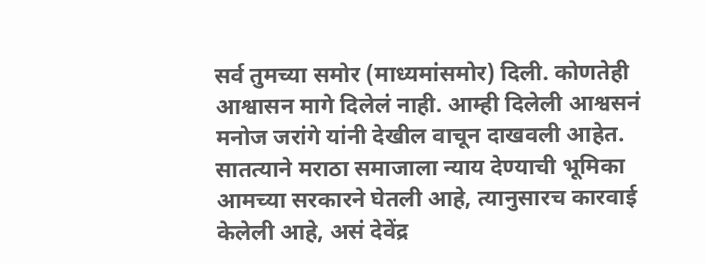सर्व तुमच्या समोर (माध्यमांसमोर) दिली. कोणतेही आश्वासन मागे दिलेलं नाही. आम्ही दिलेली आश्वसनं मनोज जरांगे यांनी देखील वाचून दाखवली आहेत. सातत्याने मराठा समाजाला न्याय देण्याची भूमिका आमच्या सरकारने घेतली आहे, त्यानुसारच कारवाई केलेली आहे, असं देवेंद्र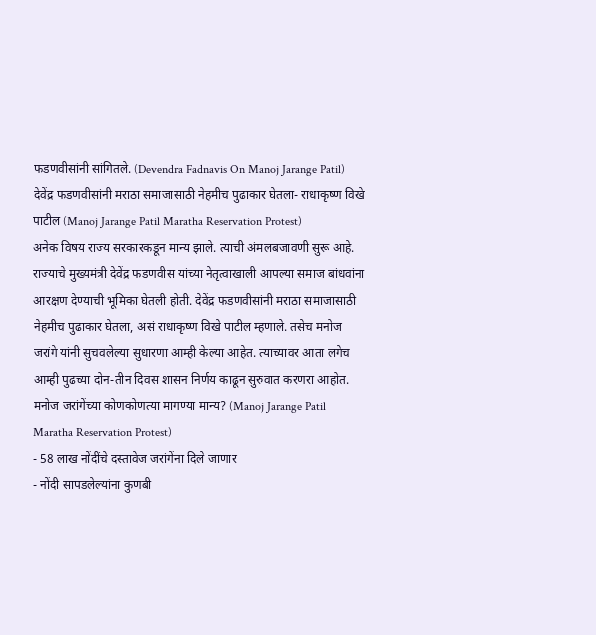फडणवीसांनी सांगितले. (Devendra Fadnavis On Manoj Jarange Patil)
देवेंद्र फडणवीसांनी मराठा समाजासाठी नेहमीच पुढाकार घेतला- राधाकृष्ण विखे पाटील (Manoj Jarange Patil Maratha Reservation Protest)
अनेक विषय राज्य सरकारकडून मान्य झाले. त्याची अंमलबजावणी सुरू आहे. राज्याचे मुख्यमंत्री देवेंद्र फडणवीस यांच्या नेतृत्वाखाली आपल्या समाज बांधवांना आरक्षण देण्याची भूमिका घेतली होती. देवेंद्र फडणवीसांनी मराठा समाजासाठी नेहमीच पुढाकार घेतला, असं राधाकृष्ण विखे पाटील म्हणाले. तसेच मनोज जरांगे यांनी सुचवलेल्या सुधारणा आम्ही केल्या आहेत. त्याच्यावर आता लगेच आम्ही पुढच्या दोन-तीन दिवस शासन निर्णय काढून सुरुवात करणरा आहोत.
मनोज जरांगेंच्या कोणकोणत्या मागण्या मान्य? (Manoj Jarange Patil Maratha Reservation Protest)
- 58 लाख नोंदींचे दस्तावेज जरांगेंना दिले जाणार
- नोंदी सापडलेल्यांना कुणबी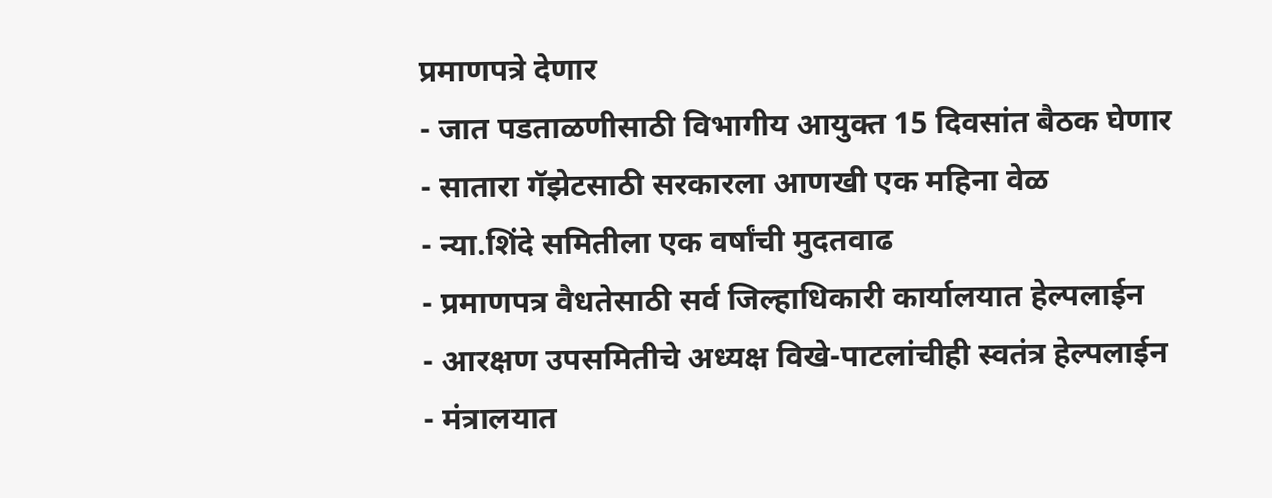प्रमाणपत्रे देणार
- जात पडताळणीसाठी विभागीय आयुक्त 15 दिवसांत बैठक घेणार
- सातारा गॅझेटसाठी सरकारला आणखी एक महिना वेळ
- न्या.शिंदे समितीला एक वर्षांची मुदतवाढ
- प्रमाणपत्र वैधतेसाठी सर्व जिल्हाधिकारी कार्यालयात हेल्पलाईन
- आरक्षण उपसमितीचे अध्यक्ष विखे-पाटलांचीही स्वतंत्र हेल्पलाईन
- मंत्रालयात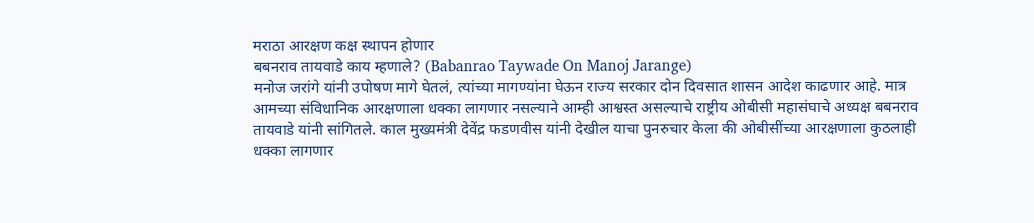मराठा आरक्षण कक्ष स्थापन होणार
बबनराव तायवाडे काय म्हणाले? (Babanrao Taywade On Manoj Jarange)
मनोज जरांगे यांनी उपोषण मागे घेतलं, त्यांच्या मागण्यांना घेऊन राज्य सरकार दोन दिवसात शासन आदेश काढणार आहे. मात्र आमच्या संविधानिक आरक्षणाला धक्का लागणार नसल्याने आम्ही आश्वस्त असल्याचे राष्ट्रीय ओबीसी महासंघाचे अध्यक्ष बबनराव तायवाडे यांनी सांगितले. काल मुख्यमंत्री देवेंद्र फडणवीस यांनी देखील याचा पुनरुचार केला की ओबीसींच्या आरक्षणाला कुठलाही धक्का लागणार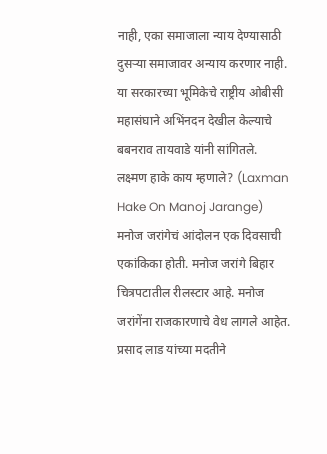नाही, एका समाजाला न्याय देण्यासाठी दुसऱ्या समाजावर अन्याय करणार नाही. या सरकारच्या भूमिकेचे राष्ट्रीय ओबीसी महासंघाने अभिंनदन देखील केल्याचे बबनराव तायवाडे यांनी सांगितले.
लक्ष्मण हाके काय म्हणाले? (Laxman Hake On Manoj Jarange)
मनोज जरांगेचं आंदोलन एक दिवसाची एकांकिका होती. मनोज जरांगे बिहार चित्रपटातील रीलस्टार आहे. मनोज जरांगेंना राजकारणाचे वेध लागले आहेत. प्रसाद लाड यांच्या मदतीने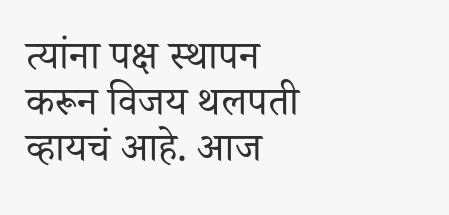त्यांना पक्ष स्थापन करून विजय थलपती व्हायचं आहे. आज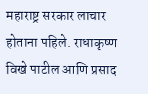महाराष्ट्र सरकार लाचार होताना पहिले. राधाकृष्ण विखे पाटील आणि प्रसाद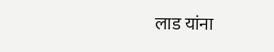लाड यांना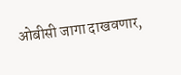ओबीसी जागा दाखवणार,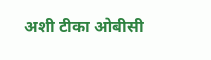अशी टीका ओबीसी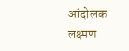आंदोलक लक्ष्मण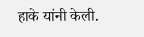हाके यांनी केली.